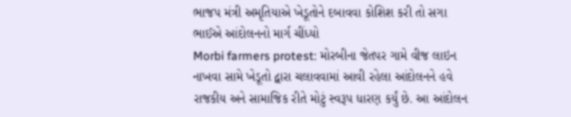ભાજપ મંત્રી અમૃતિયાએ ખેડૂતોને દબાવવા કોશિશ કરી તો સગા ભાઈએ આંદોલનનો માર્ગ ચીંધ્યો
Morbi farmers protest: મોરબીના જેતપર ગામે વીજ લાઇન નાખવા સામે ખેડૂતો દ્વારા ચલાવવામાં આવી રહેલા આંદોલનને હવે રાજકીય અને સામાજિક રીતે મોટું સ્વરૂપ ધારણ કર્યું છે. આ આંદોલન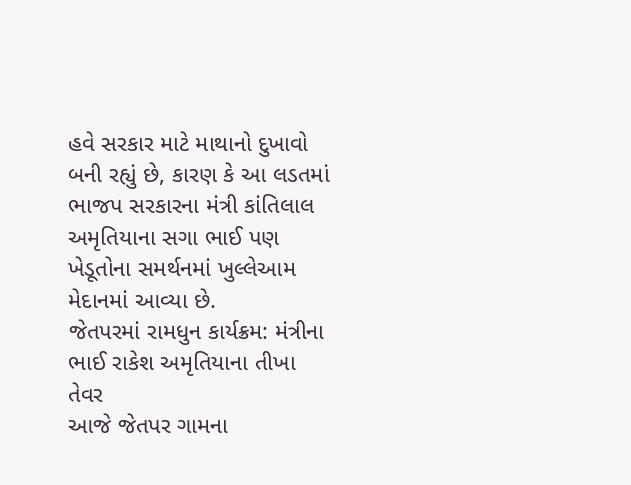હવે સરકાર માટે માથાનો દુખાવો બની રહ્યું છે, કારણ કે આ લડતમાં ભાજપ સરકારના મંત્રી કાંતિલાલ અમૃતિયાના સગા ભાઈ પણ ખેડૂતોના સમર્થનમાં ખુલ્લેઆમ મેદાનમાં આવ્યા છે.
જેતપરમાં રામધુન કાર્યક્રમ: મંત્રીના ભાઈ રાકેશ અમૃતિયાના તીખા તેવર
આજે જેતપર ગામના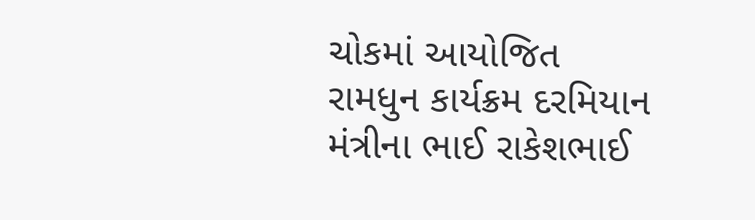ચોકમાં આયોજિત રામધુન કાર્યક્રમ દરમિયાન મંત્રીના ભાઈ રાકેશભાઈ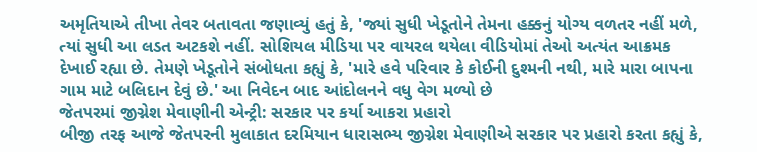અમૃતિયાએ તીખા તેવર બતાવતા જણાવ્યું હતું કે, 'જ્યાં સુધી ખેડૂતોને તેમના હક્કનું યોગ્ય વળતર નહીં મળે, ત્યાં સુધી આ લડત અટકશે નહીં. સોશિયલ મીડિયા પર વાયરલ થયેલા વીડિયોમાં તેઓ અત્યંત આક્રમક દેખાઈ રહ્યા છે. તેમણે ખેડૂતોને સંબોધતા કહ્યું કે, 'મારે હવે પરિવાર કે કોઈની દુશ્મની નથી, મારે મારા બાપના ગામ માટે બલિદાન દેવું છે.' આ નિવેદન બાદ આંદોલનને વધુ વેગ મળ્યો છે
જેતપરમાં જીગ્નેશ મેવાણીની એન્ટ્રી: સરકાર પર કર્યા આકરા પ્રહારો
બીજી તરફ આજે જેતપરની મુલાકાત દરમિયાન ધારાસભ્ય જીગ્નેશ મેવાણીએ સરકાર પર પ્રહારો કરતા કહ્યું કે,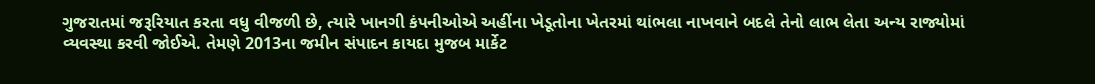ગુજરાતમાં જરૂરિયાત કરતા વધુ વીજળી છે, ત્યારે ખાનગી કંપનીઓએ અહીંના ખેડૂતોના ખેતરમાં થાંભલા નાખવાને બદલે તેનો લાભ લેતા અન્ય રાજ્યોમાં વ્યવસ્થા કરવી જોઈએ. તેમણે 2013ના જમીન સંપાદન કાયદા મુજબ માર્કેટ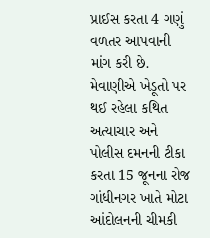પ્રાઈસ કરતા 4 ગણું વળતર આપવાની માંગ કરી છે. મેવાણીએ ખેડૂતો પર થઈ રહેલા કથિત અત્યાચાર અને પોલીસ દમનની ટીકા કરતા 15 જૂનના રોજ ગાંધીનગર ખાતે મોટા આંદોલનની ચીમકી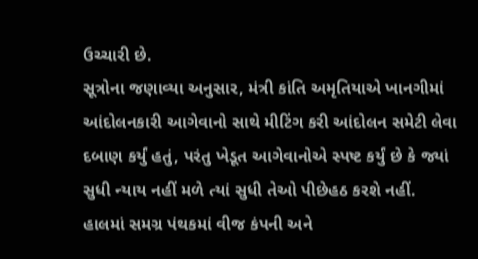ઉચ્ચારી છે.
સૂત્રોના જણાવ્યા અનુસાર, મંત્રી કાંતિ અમૃતિયાએ ખાનગીમાં આંદોલનકારી આગેવાનો સાથે મીટિંગ કરી આંદોલન સમેટી લેવા દબાણ કર્યું હતું, પરંતુ ખેડૂત આગેવાનોએ સ્પષ્ટ કર્યું છે કે જ્યાં સુધી ન્યાય નહીં મળે ત્યાં સુધી તેઓ પીછેહઠ કરશે નહીં. હાલમાં સમગ્ર પંથકમાં વીજ કંપની અને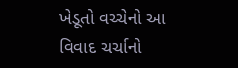ખેડૂતો વચ્ચેનો આ વિવાદ ચર્ચાનો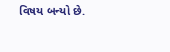વિષય બન્યો છે.